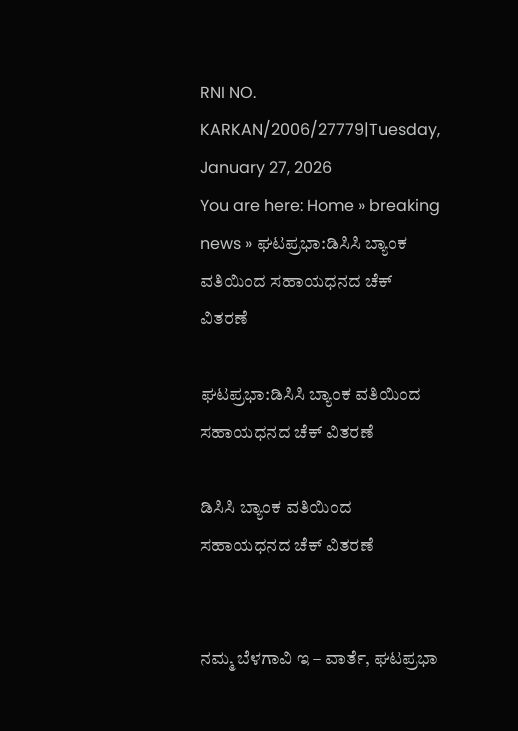RNI NO. KARKAN/2006/27779|Tuesday, January 27, 2026
You are here: Home » breaking news » ಘಟಪ್ರಭಾ:ಡಿಸಿಸಿ ಬ್ಯಾಂಕ ವತಿಯಿಂದ ಸಹಾಯಧನದ ಚೆಕ್‍ ವಿತರಣೆ

ಘಟಪ್ರಭಾ:ಡಿಸಿಸಿ ಬ್ಯಾಂಕ ವತಿಯಿಂದ ಸಹಾಯಧನದ ಚೆಕ್‍ ವಿತರಣೆ

ಡಿಸಿಸಿ ಬ್ಯಾಂಕ ವತಿಯಿಂದ ಸಹಾಯಧನದ ಚೆಕ್‍ ವಿತರಣೆ


ನಮ್ಮ ಬೆಳಗಾವಿ ಇ – ವಾರ್ತೆ, ಘಟಪ್ರಭಾ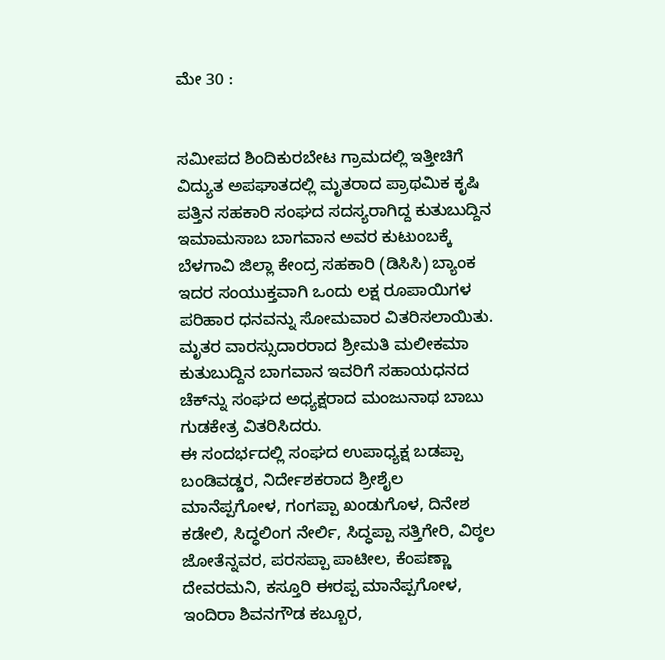ಮೇ 30 :


ಸಮೀಪದ ಶಿಂದಿಕುರಬೇಟ ಗ್ರಾಮದಲ್ಲಿ ಇತ್ತೀಚಿಗೆ ವಿದ್ಯುತ ಅಪಘಾತದಲ್ಲಿ ಮೃತರಾದ ಪ್ರಾಥಮಿಕ ಕೃಷಿ ಪತ್ತಿನ ಸಹಕಾರಿ ಸಂಘದ ಸದಸ್ಯರಾಗಿದ್ದ ಕುತುಬುದ್ದಿನ ಇಮಾಮಸಾಬ ಬಾಗವಾನ ಅವರ ಕುಟುಂಬಕ್ಕೆ ಬೆಳಗಾವಿ ಜಿಲ್ಲಾ ಕೇಂದ್ರ ಸಹಕಾರಿ (ಡಿಸಿಸಿ) ಬ್ಯಾಂಕ ಇದರ ಸಂಯುಕ್ತವಾಗಿ ಒಂದು ಲಕ್ಷ ರೂಪಾಯಿಗಳ ಪರಿಹಾರ ಧನವನ್ನು ಸೋಮವಾರ ವಿತರಿಸಲಾಯಿತು.
ಮೃತರ ವಾರಸ್ಸುದಾರರಾದ ಶ್ರೀಮತಿ ಮಲೀಕಮಾ ಕುತುಬುದ್ದಿನ ಬಾಗವಾನ ಇವರಿಗೆ ಸಹಾಯಧನದ ಚೆಕ್‍ನ್ನು ಸಂಘದ ಅಧ್ಯಕ್ಷರಾದ ಮಂಜುನಾಥ ಬಾಬು ಗುಡಕೇತ್ರ ವಿತರಿಸಿದರು.
ಈ ಸಂದರ್ಭದಲ್ಲಿ ಸಂಘದ ಉಪಾಧ್ಯಕ್ಷ ಬಡಪ್ಪಾ ಬಂಡಿವಡ್ಡರ, ನಿರ್ದೇಶಕರಾದ ಶ್ರೀಶೈಲ ಮಾನೆಪ್ಪಗೋಳ, ಗಂಗಪ್ಪಾ ಖಂಡುಗೊಳ, ದಿನೇಶ ಕಡೇಲಿ, ಸಿದ್ಧಲಿಂಗ ನೇರ್ಲಿ, ಸಿದ್ಧಪ್ಪಾ ಸತ್ತಿಗೇರಿ, ವಿಠ್ಠಲ ಜೋತೆನ್ನವರ, ಪರಸಪ್ಪಾ ಪಾಟೀಲ, ಕೆಂಪಣ್ಣಾ ದೇವರಮನಿ, ಕಸ್ತೂರಿ ಈರಪ್ಪ ಮಾನೆಪ್ಪಗೋಳ, ಇಂದಿರಾ ಶಿವನಗೌಡ ಕಬ್ಬೂರ,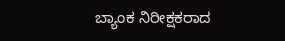ಬ್ಯಾಂಕ ನಿರೀಕ್ಷಕರಾದ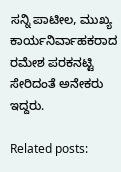ಸನ್ನಿ ಪಾಟೀಲ, ಮುಖ್ಯ ಕಾರ್ಯನಿರ್ವಾಹಕರಾದ ರಮೇಶ ಪರಕನಟ್ಟಿ ಸೇರಿದಂತೆ ಅನೇಕರು ಇದ್ದರು.

Related posts: